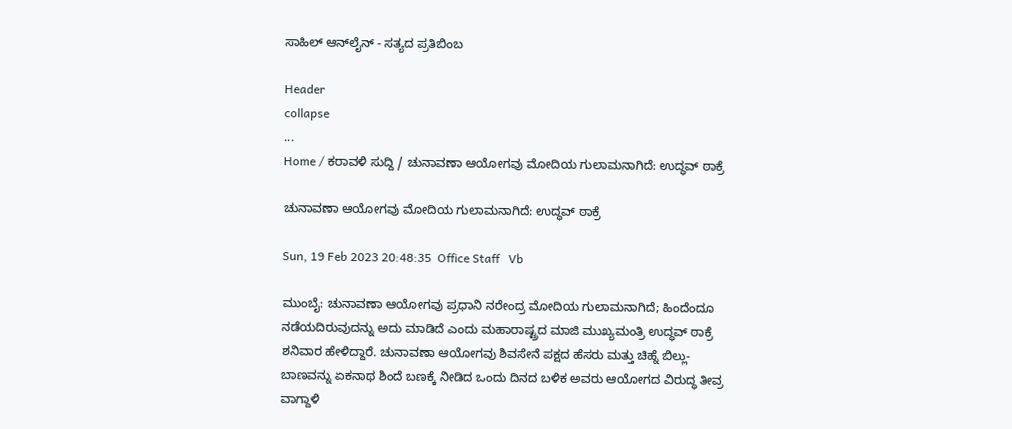ಸಾಹಿಲ್ ಆನ್‌ಲೈನ್ - ಸತ್ಯದ ಪ್ರತಿಬಿಂಬ

Header
collapse
...
Home / ಕರಾವಳಿ ಸುದ್ದಿ / ಚುನಾವಣಾ ಆಯೋಗವು ಮೋದಿಯ ಗುಲಾಮನಾಗಿದೆ: ಉದ್ಧವ್ ಠಾಕ್ರೆ

ಚುನಾವಣಾ ಆಯೋಗವು ಮೋದಿಯ ಗುಲಾಮನಾಗಿದೆ: ಉದ್ಧವ್ ಠಾಕ್ರೆ

Sun, 19 Feb 2023 20:48:35  Office Staff   Vb

ಮುಂಬೈ: ಚುನಾವಣಾ ಆಯೋಗವು ಪ್ರಧಾನಿ ನರೇಂದ್ರ ಮೋದಿಯ ಗುಲಾಮನಾಗಿದೆ; ಹಿಂದೆಂದೂ ನಡೆಯದಿರುವುದನ್ನು ಅದು ಮಾಡಿದೆ ಎಂದು ಮಹಾರಾಷ್ಟ್ರದ ಮಾಜಿ ಮುಖ್ಯಮಂತ್ರಿ ಉದ್ಧವ್ ಠಾಕ್ರೆ ಶನಿವಾರ ಹೇಳಿದ್ದಾರೆ. ಚುನಾವಣಾ ಆಯೋಗವು ಶಿವಸೇನೆ ಪಕ್ಷದ ಹೆಸರು ಮತ್ತು ಚಿಹ್ನೆ ಬಿಲ್ಲು-ಬಾಣವನ್ನು ಏಕನಾಥ ಶಿಂದೆ ಬಣಕ್ಕೆ ನೀಡಿದ ಒಂದು ದಿನದ ಬಳಿಕ ಅವರು ಆಯೋಗದ ವಿರುದ್ಧ ತೀವ್ರ ವಾಗ್ದಾಳಿ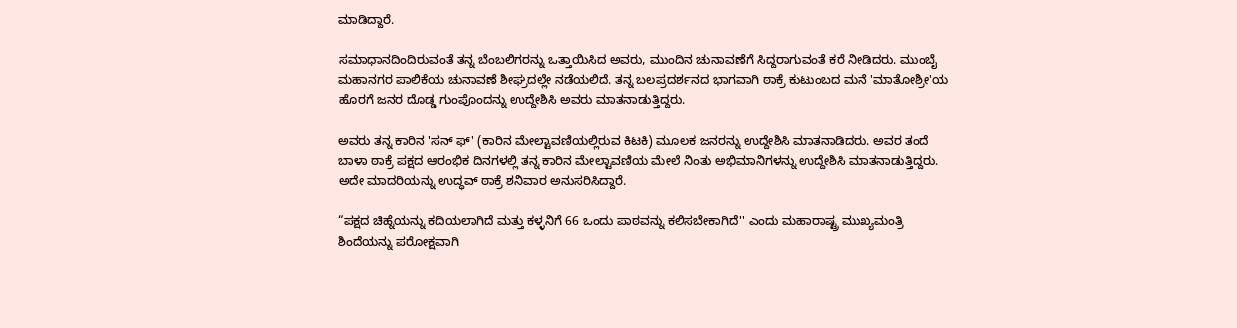ಮಾಡಿದ್ದಾರೆ.

ಸಮಾಧಾನದಿಂದಿರುವಂತೆ ತನ್ನ ಬೆಂಬಲಿಗರನ್ನು ಒತ್ತಾಯಿಸಿದ ಅವರು, ಮುಂದಿನ ಚುನಾವಣೆಗೆ ಸಿದ್ದರಾಗುವಂತೆ ಕರೆ ನೀಡಿದರು. ಮುಂಬೈ ಮಹಾನಗರ ಪಾಲಿಕೆಯ ಚುನಾವಣೆ ಶೀಘ್ರದಲ್ಲೇ ನಡೆಯಲಿದೆ. ತನ್ನ ಬಲಪ್ರದರ್ಶನದ ಭಾಗವಾಗಿ ಠಾಕ್ರೆ ಕುಟುಂಬದ ಮನೆ 'ಮಾತೋಶ್ರೀ'ಯ ಹೊರಗೆ ಜನರ ದೊಡ್ಡ ಗುಂಪೊಂದನ್ನು ಉದ್ದೇಶಿಸಿ ಅವರು ಮಾತನಾಡುತ್ತಿದ್ದರು.

ಅವರು ತನ್ನ ಕಾರಿನ 'ಸನ್‌ ಫ್' (ಕಾರಿನ ಮೇಲ್ಟಾವಣಿಯಲ್ಲಿರುವ ಕಿಟಕಿ) ಮೂಲಕ ಜನರನ್ನು ಉದ್ದೇಶಿಸಿ ಮಾತನಾಡಿದರು. ಅವರ ತಂದೆ ಬಾಳಾ ಠಾಕ್ರೆ ಪಕ್ಷದ ಆರಂಭಿಕ ದಿನಗಳಲ್ಲಿ ತನ್ನ ಕಾರಿನ ಮೇಲ್ಟಾವಣಿಯ ಮೇಲೆ ನಿಂತು ಅಭಿಮಾನಿಗಳನ್ನು ಉದ್ದೇಶಿಸಿ ಮಾತನಾಡುತ್ತಿದ್ದರು. ಅದೇ ಮಾದರಿಯನ್ನು ಉದ್ಧವ್ ಠಾಕ್ರೆ ಶನಿವಾರ ಅನುಸರಿಸಿದ್ದಾರೆ.

“ಪಕ್ಷದ ಚಿಹ್ನೆಯನ್ನು ಕದಿಯಲಾಗಿದೆ ಮತ್ತು ಕಳ್ಳನಿಗೆ 66 ಒಂದು ಪಾಠವನ್ನು ಕಲಿಸಬೇಕಾಗಿದೆ'' ಎಂದು ಮಹಾರಾಷ್ಟ್ರ ಮುಖ್ಯಮಂತ್ರಿ ಶಿಂದೆಯನ್ನು ಪರೋಕ್ಷವಾಗಿ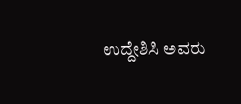ಉದ್ದೇಶಿಸಿ ಅವರು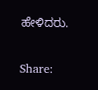ಹೇಳಿದರು.


Share: